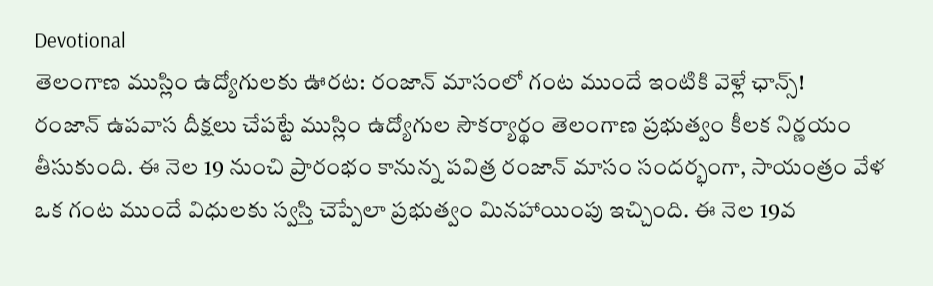Devotional
తెలంగాణ ముస్లిం ఉద్యోగులకు ఊరట: రంజాన్ మాసంలో గంట ముందే ఇంటికి వెళ్లే ఛాన్స్!
రంజాన్ ఉపవాస దీక్షలు చేపట్టే ముస్లిం ఉద్యోగుల సౌకర్యార్థం తెలంగాణ ప్రభుత్వం కీలక నిర్ణయం తీసుకుంది. ఈ నెల 19 నుంచి ప్రారంభం కానున్న పవిత్ర రంజాన్ మాసం సందర్భంగా, సాయంత్రం వేళ ఒక గంట ముందే విధులకు స్వస్తి చెప్పేలా ప్రభుత్వం మినహాయింపు ఇచ్చింది. ఈ నెల 19వ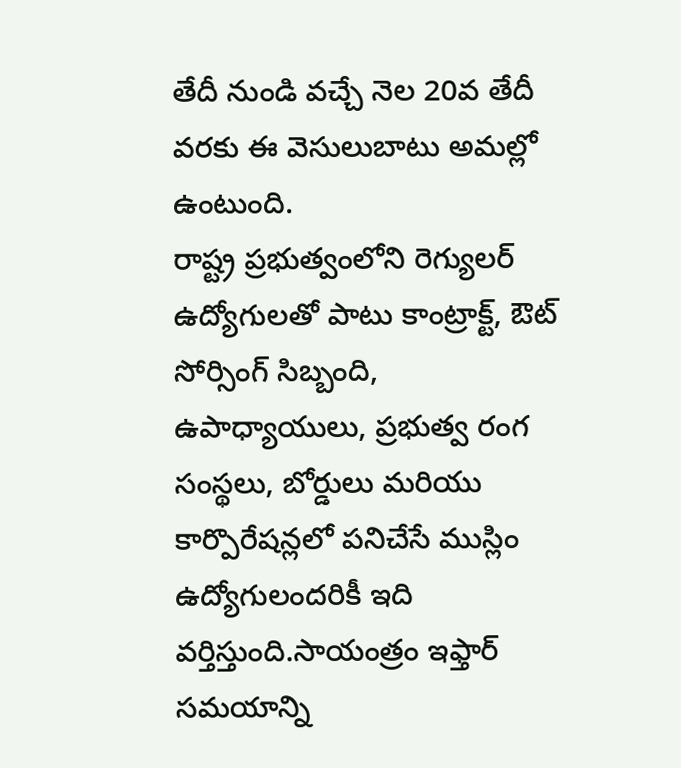తేదీ నుండి వచ్చే నెల 20వ తేదీ వరకు ఈ వెసులుబాటు అమల్లో ఉంటుంది.
రాష్ట్ర ప్రభుత్వంలోని రెగ్యులర్ ఉద్యోగులతో పాటు కాంట్రాక్ట్, ఔట్ సోర్సింగ్ సిబ్బంది, ఉపాధ్యాయులు, ప్రభుత్వ రంగ సంస్థలు, బోర్డులు మరియు కార్పొరేషన్లలో పనిచేసే ముస్లిం ఉద్యోగులందరికీ ఇది వర్తిస్తుంది.సాయంత్రం ఇఫ్తార్ సమయాన్ని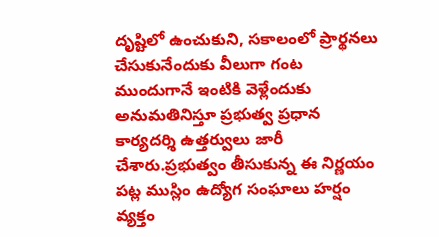దృష్టిలో ఉంచుకుని, సకాలంలో ప్రార్థనలు చేసుకునేందుకు వీలుగా గంట ముందుగానే ఇంటికి వెళ్లేందుకు అనుమతినిస్తూ ప్రభుత్వ ప్రధాన కార్యదర్శి ఉత్తర్వులు జారీ చేశారు.ప్రభుత్వం తీసుకున్న ఈ నిర్ణయం పట్ల ముస్లిం ఉద్యోగ సంఘాలు హర్షం వ్యక్తం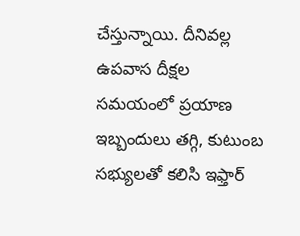చేస్తున్నాయి. దీనివల్ల ఉపవాస దీక్షల సమయంలో ప్రయాణ ఇబ్బందులు తగ్గి, కుటుంబ సభ్యులతో కలిసి ఇఫ్తార్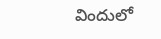విందులో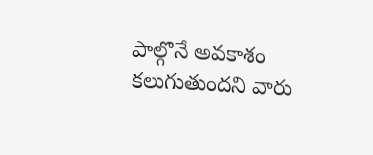పాల్గొనే అవకాశం కలుగుతుందని వారు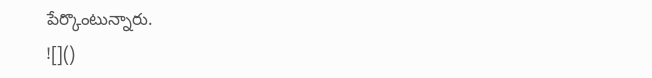పేర్కొంటున్నారు.
![]()